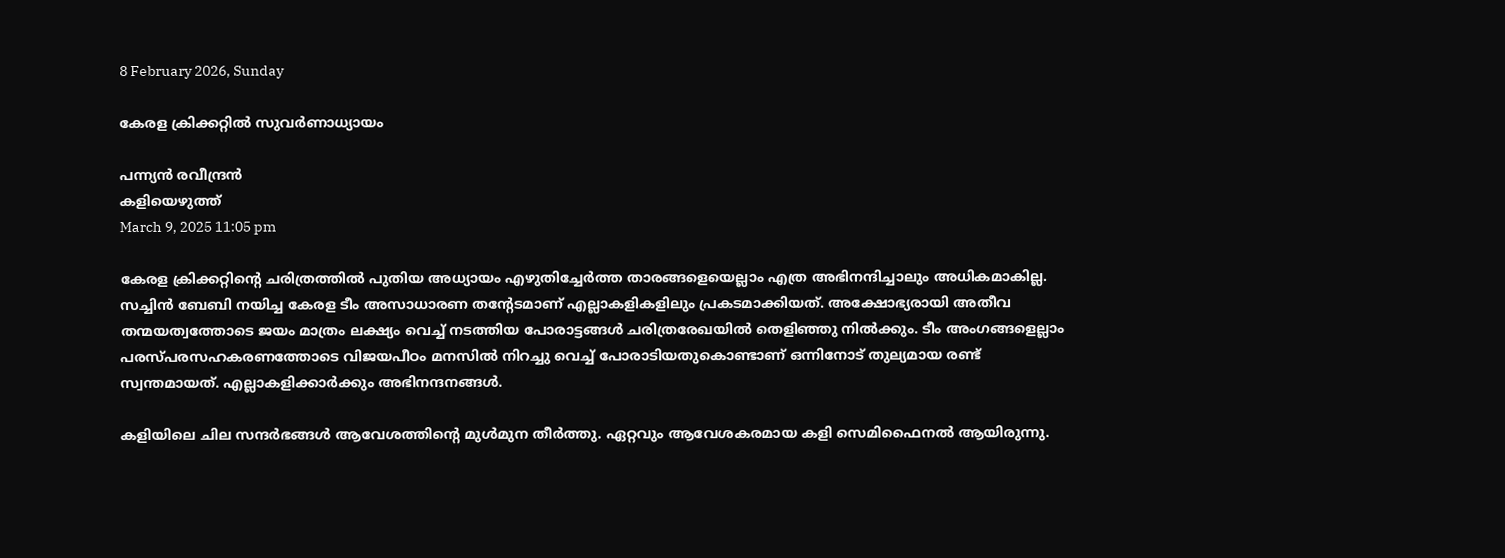8 February 2026, Sunday

കേരള ക്രിക്കറ്റില്‍ സുവര്‍ണാധ്യായം

പന്ന്യന്‍ രവീന്ദ്രന്‍
കളിയെഴുത്ത്
March 9, 2025 11:05 pm

കേരള ക്രിക്കറ്റിന്റെ ചരിത്രത്തിൽ പുതിയ അധ്യായം എഴുതിച്ചേർത്ത താരങ്ങളെയെല്ലാം എത്ര അഭിനന്ദിച്ചാലും അധികമാകില്ല. സച്ചിൻ ബേബി നയിച്ച കേരള ടീം അസാധാരണ തന്റേടമാണ് എല്ലാകളികളിലും പ്രകടമാക്കിയത്. അക്ഷോഭ്യരായി അതീവ തന്മയത്വത്തോടെ ജയം മാത്രം ലക്ഷ്യം വെച്ച് നടത്തിയ പോരാട്ടങ്ങൾ ചരിത്രരേഖയിൽ തെളിഞ്ഞു നിൽക്കും. ടീം അംഗങ്ങളെല്ലാം പരസ്പരസഹകരണത്തോടെ വിജയപീഠം മനസിൽ നിറച്ചു വെച്ച് പോരാടിയതുകൊണ്ടാണ് ഒന്നിനോട് തുല്യമായ രണ്ട് സ്വന്തമായത്. എല്ലാകളിക്കാർക്കും അഭിനന്ദനങ്ങൾ.

കളിയിലെ ചില സന്ദർഭങ്ങൾ ആവേശത്തിന്റെ മുൾമുന തീർത്തു. ഏറ്റവും ആവേശകരമായ കളി സെമിഫൈനൽ ആയിരുന്നു.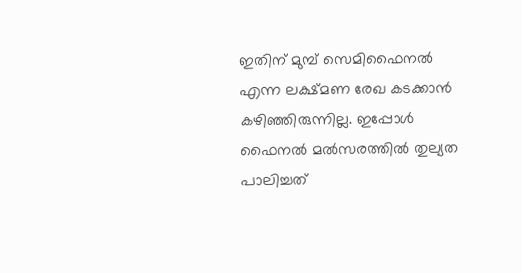ഇതിന് മുമ്പ് സെമിഫൈനൽ എന്ന ലക്ഷ്മണ രേഖ കടക്കാൻ കഴിഞ്ഞിരുന്നില്ല. ഇപ്പോള്‍ ഫൈനൽ മൽസരത്തിൽ തുല്യത പാലിച്ചത്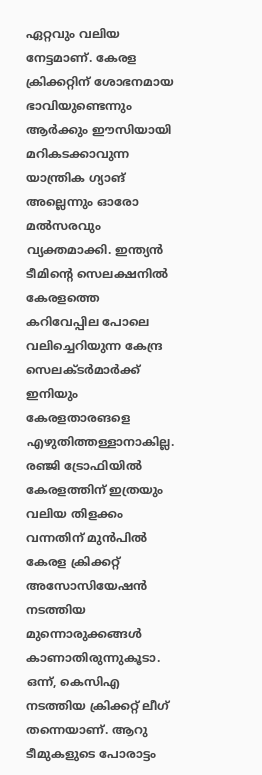ഏറ്റവും വലിയ നേട്ടമാണ്. കേരള ക്രിക്കറ്റിന് ശോഭനമായ ഭാവിയുണ്ടെന്നും ആർക്കും ഈസിയായി മറികടക്കാവുന്ന യാന്ത്രിക ഗ്യാങ് അല്ലെന്നും ഓരോ മൽസരവും വ്യക്തമാക്കി. ഇന്ത്യൻ ടീമിന്റെ സെലക്ഷനിൽ കേരളത്തെ കറിവേപ്പില പോലെ വലിച്ചെറിയുന്ന കേന്ദ്ര സെലക്ടർമാർക്ക് ഇനിയും കേരളതാരങളെ എഴുതിത്തള്ളാനാകില്ല. രഞ്ജി ട്രോഫിയിൽ കേരളത്തിന് ഇത്രയും വലിയ തിളക്കം വന്നതിന് മുൻപിൽ കേരള ക്രിക്കറ്റ് അസോസിയേഷന്‍ നടത്തിയ മുന്നൊരുക്കങ്ങൾ കാണാതിരുന്നുകൂടാ. ഒന്ന്, കെസിഎ നടത്തിയ ക്രിക്കറ്റ് ലീഗ് തന്നെയാണ്. ആറു ടീമുകളുടെ പോരാട്ടം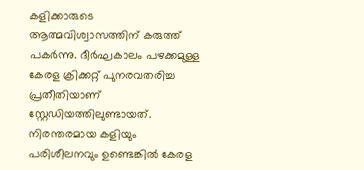കളിക്കാരുടെ ആത്മവിശ്വാസത്തിന് കരുത്ത് പകർന്നു. ദീർഘകാലം പഴക്കമുള്ള കേരള ക്രിക്കറ്റ് പുനരവതരിച്ച പ്രതീതിയാണ് സ്റ്റേഡിയത്തിലുണ്ടായത്. നിരന്തരമായ കളിയും പരിശീലനവും ഉണ്ടെങ്കിൽ കേരള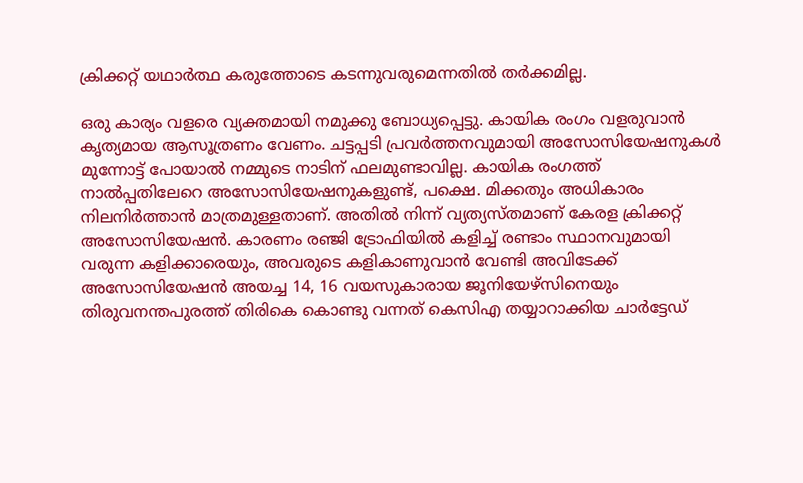ക്രിക്കറ്റ് യഥാർത്ഥ കരുത്തോടെ കടന്നുവരുമെന്നതിൽ തർക്കമില്ല.

ഒരു കാര്യം വളരെ വ്യക്തമായി നമുക്കു ബോധ്യപ്പെട്ടു. കായിക രംഗം വളരുവാൻ കൃത്യമായ ആസൂത്രണം വേണം. ചട്ടപ്പടി പ്രവർത്തനവുമായി അസോസിയേഷനുകൾ മുന്നോട്ട് പോയാൽ നമ്മുടെ നാടിന് ഫലമുണ്ടാവില്ല. കായിക രംഗത്ത് നാൽപ്പതിലേറെ അസോസിയേഷനുകളുണ്ട്, പക്ഷെ. മിക്കതും അധികാരം നിലനിർത്താൻ മാത്രമുള്ളതാണ്. അതിൽ നിന്ന് വ്യത്യസ്തമാണ് കേരള ക്രിക്കറ്റ് അസോസിയേഷൻ. കാരണം രഞ്ജി ട്രോഫിയിൽ കളിച്ച് രണ്ടാം സ്ഥാനവുമായി വരുന്ന കളിക്കാരെയും, അവരുടെ കളികാണുവാൻ വേണ്ടി അവിടേക്ക് അസോസിയേഷൻ അയച്ച 14, 16 വയസുകാരായ ജൂനിയേഴ്സിനെയും തിരുവനന്തപുരത്ത് തിരികെ കൊണ്ടു വന്നത് കെസിഎ തയ്യാറാക്കിയ ചാർട്ടേഡ്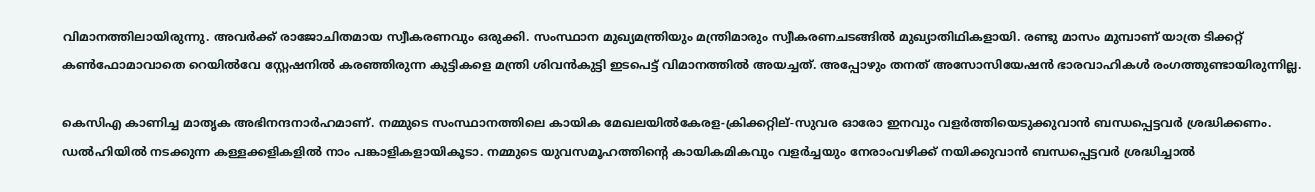വിമാനത്തിലായിരുന്നു. അവർക്ക് രാജോചിതമായ സ്വീകരണവും ഒരുക്കി. സംസ്ഥാന മുഖ്യമന്ത്രിയും മന്ത്രിമാരും സ്വീകരണചടങ്ങിൽ മുഖ്യാതിഥികളായി. രണ്ടു മാസം മുമ്പാണ് യാത്ര ടിക്കറ്റ് കൺഫോമാവാതെ റെയിൽവേ സ്റ്റേഷനിൽ കരഞ്ഞിരുന്ന കുട്ടികളെ മന്ത്രി ശിവൻകുട്ടി ഇടപെട്ട് വിമാനത്തിൽ അയച്ചത്. അപ്പോഴും തനത് അസോസിയേഷൻ ഭാരവാഹികൾ രംഗത്തുണ്ടായിരുന്നില്ല.

കെസിഎ കാണിച്ച മാതൃക അഭിനന്ദനാർഹമാണ്. നമ്മുടെ സംസ്ഥാനത്തിലെ കായിക മേഖലയിൽകേരള‑ക്രിക്കറ്റില്-സുവര ഓരോ ഇനവും വളർത്തിയെടുക്കുവാൻ ബന്ധപ്പെട്ടവർ ശ്രദ്ധിക്കണം. ഡൽഹിയിൽ നടക്കുന്ന കള്ളക്കളികളില്‍ നാം പങ്കാളികളായികൂടാ. നമ്മുടെ യുവസമൂഹത്തിന്റെ കായികമികവും വളർച്ചയും നേരാംവഴിക്ക് നയിക്കുവാൻ ബന്ധപ്പെട്ടവർ ശ്രദ്ധിച്ചാൽ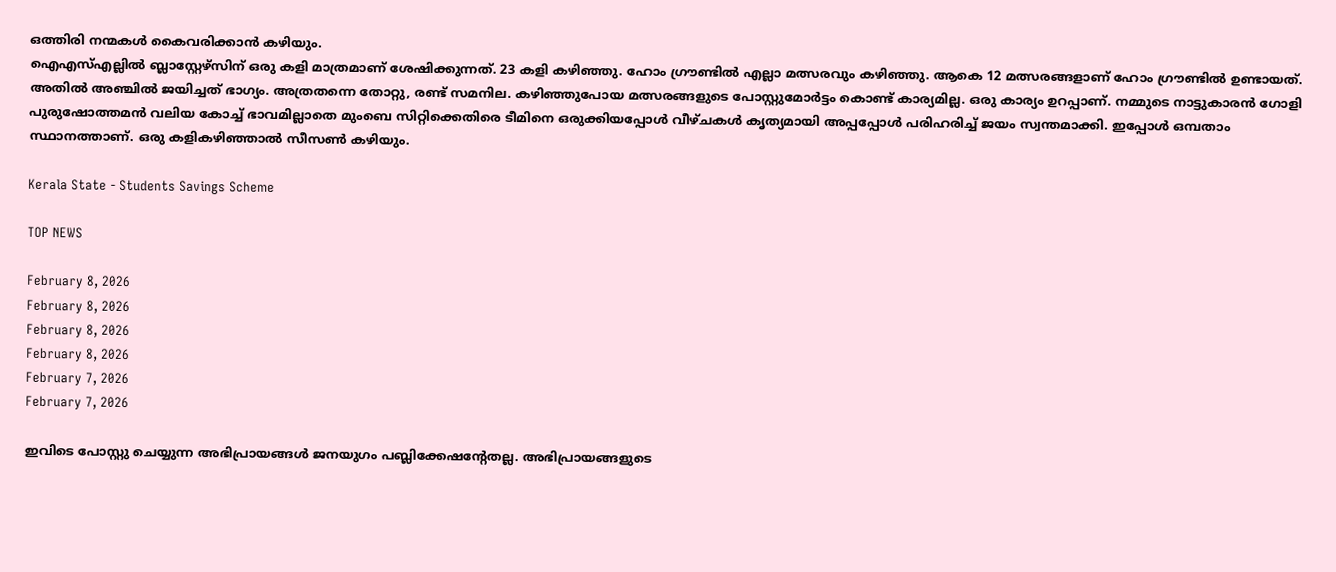ഒത്തിരി നന്മകൾ കൈവരിക്കാൻ കഴിയും.
ഐഎസ്എല്ലിൽ ബ്ലാസ്റ്റേഴ്സിന് ഒരു കളി മാത്രമാണ് ശേഷിക്കുന്നത്. 23 കളി കഴിഞ്ഞു. ഹോം ഗ്രൗണ്ടിൽ എല്ലാ മത്സരവും കഴിഞ്ഞു. ആകെ 12 മത്സരങ്ങളാണ് ഹോം ഗ്രൗണ്ടിൽ ഉണ്ടായത്. അതിൽ അഞ്ചിൽ ജയിച്ചത് ഭാഗ്യം. അത്രതന്നെ തോറ്റു, രണ്ട് സമനില. കഴിഞ്ഞുപോയ മത്സരങ്ങളുടെ പോസ്റ്റുമോർട്ടം കൊണ്ട് കാര്യമില്ല. ഒരു കാര്യം ഉറപ്പാണ്. നമ്മുടെ നാട്ടുകാരൻ ഗോളി പുരുഷോത്തമൻ വലിയ കോച്ച് ഭാവമില്ലാതെ മുംബെ സിറ്റിക്കെതിരെ ടീമിനെ ഒരുക്കിയപ്പോൾ വീഴ്ചകൾ കൃത്യമായി അപ്പപ്പോൾ പരിഹരിച്ച് ജയം സ്വന്തമാക്കി. ഇപ്പോൾ ഒമ്പതാം സ്ഥാനത്താണ്. ഒരു കളികഴിഞ്ഞാൽ സീസൺ കഴിയും.

Kerala State - Students Savings Scheme

TOP NEWS

February 8, 2026
February 8, 2026
February 8, 2026
February 8, 2026
February 7, 2026
February 7, 2026

ഇവിടെ പോസ്റ്റു ചെയ്യുന്ന അഭിപ്രായങ്ങള്‍ ജനയുഗം പബ്ലിക്കേഷന്റേതല്ല. അഭിപ്രായങ്ങളുടെ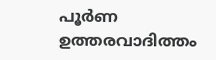പൂര്‍ണ ഉത്തരവാദിത്തം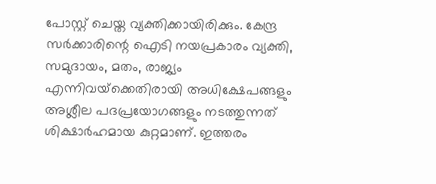പോസ്റ്റ് ചെയ്ത വ്യക്തിക്കായിരിക്കും. കേന്ദ്ര സര്‍ക്കാരിന്റെ ഐടി നയപ്രകാരം വ്യക്തി, സമുദായം, മതം, രാജ്യം എന്നിവയ്‌ക്കെതിരായി അധിക്ഷേപങ്ങളും അശ്ലീല പദപ്രയോഗങ്ങളും നടത്തുന്നത് ശിക്ഷാര്‍ഹമായ കുറ്റമാണ്. ഇത്തരം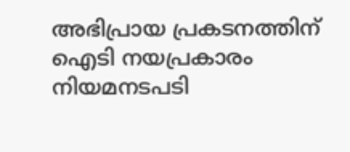അഭിപ്രായ പ്രകടനത്തിന് ഐടി നയപ്രകാരം നിയമനടപടി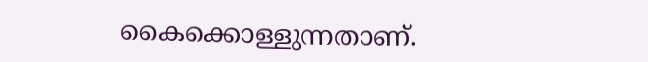കൈക്കൊള്ളുന്നതാണ്.